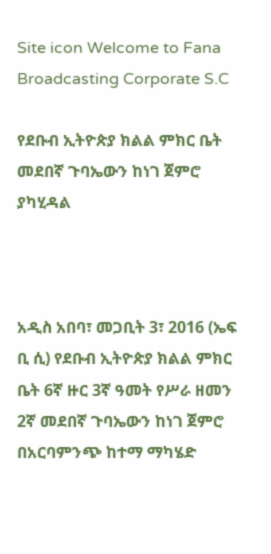Site icon Welcome to Fana Broadcasting Corporate S.C

የደቡብ ኢትዮጵያ ክልል ምክር ቤት መደበኛ ጉባኤውን ከነገ ጀምሮ ያካሂዳል



አዲስ አበባ፣ መጋቢት 3፣ 2016 (ኤፍ ቢ ሲ) የደቡብ ኢትዮጵያ ክልል ምክር ቤት 6ኛ ዙር 3ኛ ዓመት የሥራ ዘመን 2ኛ መደበኛ ጉባኤውን ከነገ ጀምሮ በአርባምንጭ ከተማ ማካሄድ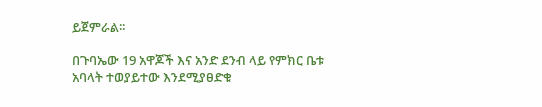ይጀምራል፡፡

በጉባኤው 19 አዋጆች እና አንድ ደንብ ላይ የምክር ቤቱ አባላት ተወያይተው እንደሚያፀድቁ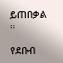ይጠበቃል ።

የደቡብ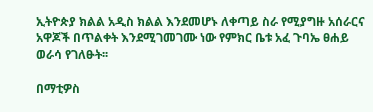ኢትዮጵያ ክልል አዲስ ክልል እንደመሆኑ ለቀጣይ ስራ የሚያግዙ አሰራርና አዋጆች በጥልቀት እንደሚገመገሙ ነው የምክር ቤቱ አፈ ጉባኤ ፀሐይ ወራሳ የገለፁት፡፡

በማቲዎስ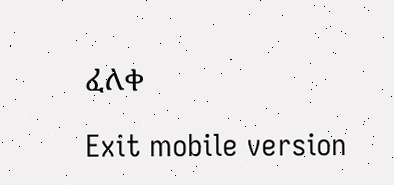ፈለቀ

Exit mobile version